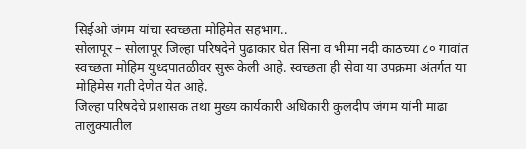सिईओ जंगम यांचा स्वच्छता मोहिमेत सहभाग..
सोलापूर – सोलापूर जिल्हा परिषदेने पुढाकार घेत सिना व भीमा नदी काठच्या ८० गावांत स्वच्छता मोहिम युध्दपातळीवर सुरू केली आहे. स्वच्छता ही सेवा या उपक्रमा अंतर्गत या मोहिमेस गती देणेत येत आहे.
जिल्हा परिषदेचे प्रशासक तथा मुख्य कार्यकारी अधिकारी कुलदीप जंगम यांनी माढा तालुक्यातील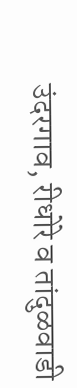उंदरगाव, रीधोरे व तांदुळवाडी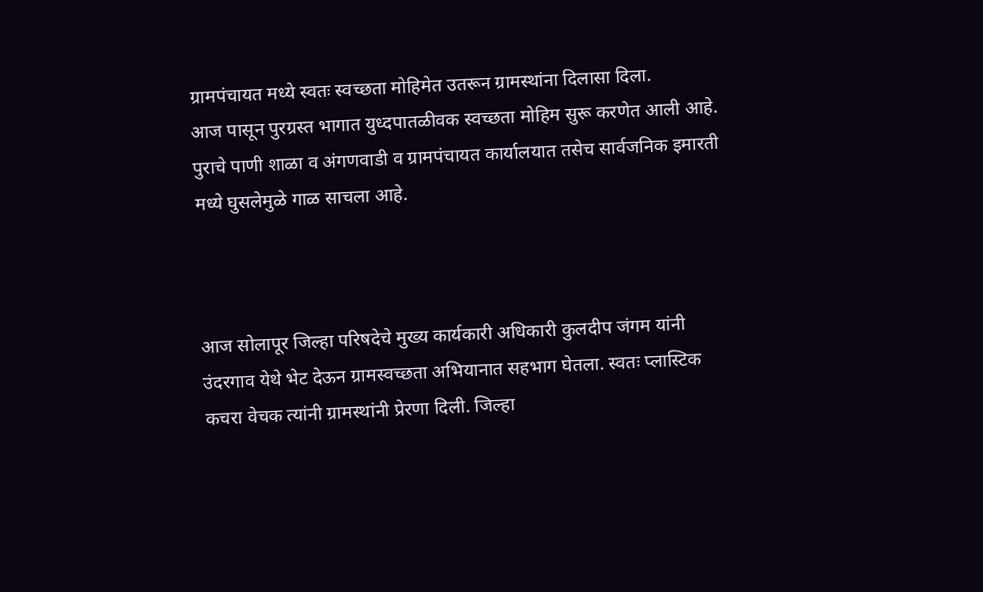ग्रामपंचायत मध्ये स्वतः स्वच्छता मोहिमेत उतरून ग्रामस्थांना दिलासा दिला.
आज पासून पुरग्रस्त भागात युध्दपातळीवक स्वच्छता मोहिम सुरू करणेत आली आहे. पुराचे पाणी शाळा व अंगणवाडी व ग्रामपंचायत कार्यालयात तसेच सार्वजनिक इमारती मध्ये घुसलेमुळे गाळ साचला आहे.



आज सोलापूर जिल्हा परिषदेचे मुख्य कार्यकारी अधिकारी कुलदीप जंगम यांनी उंदरगाव येथे भेट देऊन ग्रामस्वच्छता अभियानात सहभाग घेतला. स्वतः प्लास्टिक कचरा वेचक त्यांनी ग्रामस्थांनी प्रेरणा दिली. जिल्हा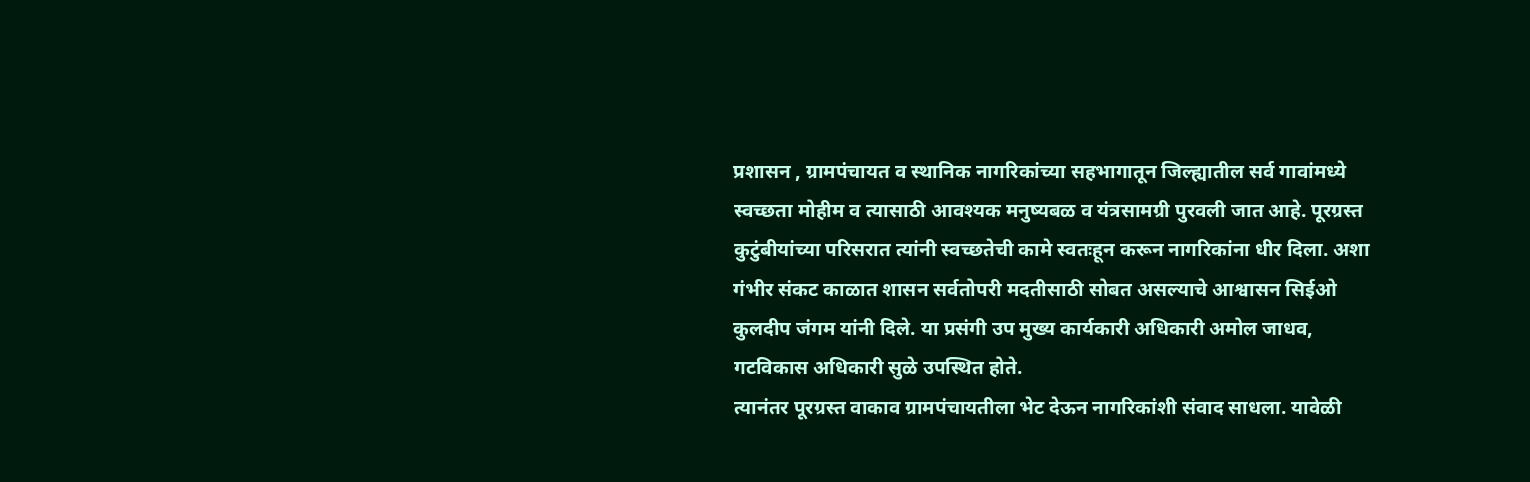प्रशासन , ग्रामपंचायत व स्थानिक नागरिकांच्या सहभागातून जिल्ह्यातील सर्व गावांमध्ये स्वच्छता मोहीम व त्यासाठी आवश्यक मनुष्यबळ व यंत्रसामग्री पुरवली जात आहे. पूरग्रस्त कुटुंबीयांच्या परिसरात त्यांनी स्वच्छतेची कामे स्वतःहून करून नागरिकांना धीर दिला. अशा गंभीर संकट काळात शासन सर्वतोपरी मदतीसाठी सोबत असल्याचे आश्वासन सिईओ कुलदीप जंगम यांनी दिले. या प्रसंगी उप मुख्य कार्यकारी अधिकारी अमोल जाधव, गटविकास अधिकारी सुळे उपस्थित होते.
त्यानंतर पूरग्रस्त वाकाव ग्रामपंचायतीला भेट देऊन नागरिकांशी संवाद साधला. यावेळी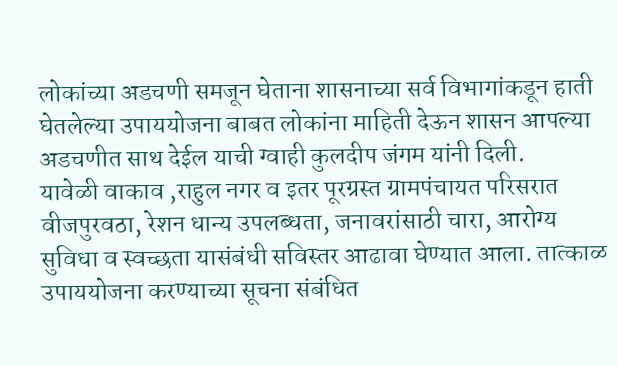लोकांच्या अडचणी समजून घेताना शासनाच्या सर्व विभागांकडून हाती घेतलेल्या उपाययोजना बाबत लोकांना माहिती देऊन शासन आपल्या अडचणीत साथ देईल याची ग्वाही कुलदीप जंगम यांनी दिली.
यावेळी वाकाव ,राहुल नगर व इतर पूरग्रस्त ग्रामपंचायत परिसरात वीजपुरवठा, रेशन धान्य उपलब्धता, जनावरांसाठी चारा, आरोग्य सुविधा व स्वच्छता यासंबंधी सविस्तर आढावा घेण्यात आला. तात्काळ उपाययोजना करण्याच्या सूचना संबंधित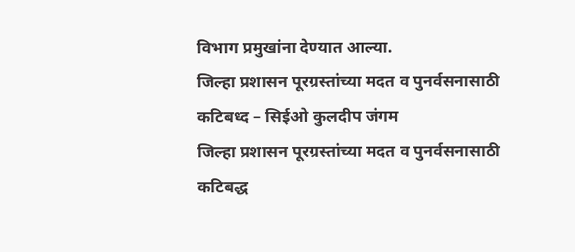विभाग प्रमुखांना देण्यात आल्या.
जिल्हा प्रशासन पूरग्रस्तांच्या मदत व पुनर्वसनासाठी कटिबध्द – सिईओ कुलदीप जंगम
जिल्हा प्रशासन पूरग्रस्तांच्या मदत व पुनर्वसनासाठी कटिबद्ध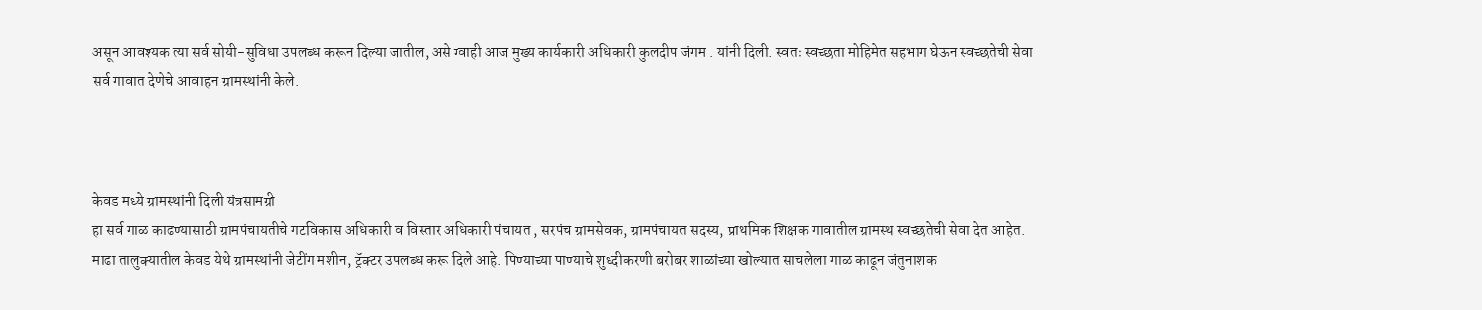असून आवश्यक त्या सर्व सोयी-सुविधा उपलब्ध करून दिल्या जातील, असे ग्वाही आज मुख्य कार्यकारी अधिकारी कुलदीप जंगम . यांनी दिली. स्वतः स्वच्छता मोहिमेत सहभाग घेऊन स्वच्छतेची सेवा सर्व गावात देणेचे आवाहन ग्रामस्थांनी केले.



केवड मध्ये ग्रामस्थांनी दिली यंत्रसामग्री
हा सर्व गाळ काढण्यासाठी ग्रामपंचायतीचे गटविकास अधिकारी व विस्तार अधिकारी पंचायत , सरपंच ग्रामसेवक, ग्रामपंचायत सदस्य, प्राथमिक शिक्षक गावातील ग्रामस्थ स्वच्छतेची सेवा देत आहेत.
माढा तालुक्यातील केवड येथे ग्रामस्थांनी जेटींग मशीन, ट्रॅक्टर उपलब्ध करू दिले आहे. पिण्याच्या पाण्याचे शुध्दीकरणी बरोबर शाळांच्या खोल्यात साचलेला गाळ काढून जंतुनाशक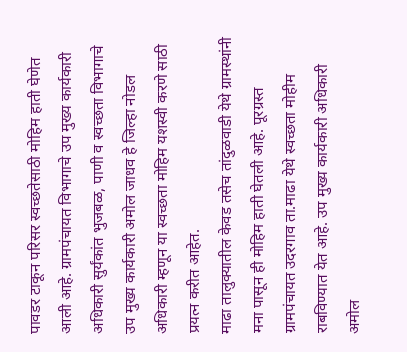पावडर टाकून परिसर स्वच्छतेसाठी मोहिम हाती घेणेत आली आहे. ग्रामपंचायत विभागाचे उप मुख्य कार्यकारी अधिकारी सुर्यंकांत भुजबळ, पाणी व स्वच्छता विभागाचे उप मुख्य कार्यकारी अमोल जाधव हे जिल्हा नोडल अधिकारी म्हणून या स्वच्छता मोहिम यशस्वी करणे साठी प्रयत्न करीत आहेत.
माढा तालुक्यातील केवड तसेच तांदुळवाडी येथे ग्रामस्थांनी मना पासून ही मोहिम हाती घेतली आहे. पूरग्रस्त ग्रामपंचायत उदरगाव ता.माढा येथे स्वच्छता मोहीम राबविण्यात येत आहे. उप मुख्य कार्यकारी अधिकारी अमोल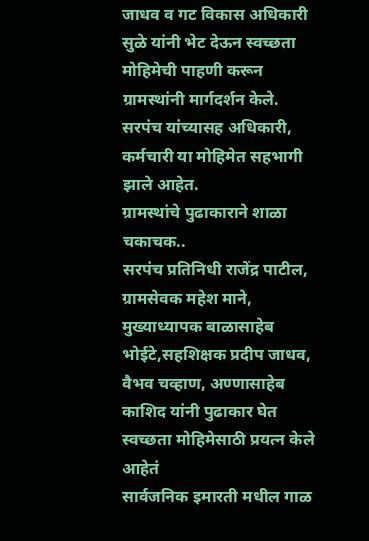जाधव व गट विकास अधिकारी सुळे यांनी भेट देऊन स्वच्छता मोहिमेची पाहणी करून ग्रामस्थांनी मार्गदर्शन केले.
सरपंच यांच्यासह अधिकारी, कर्मचारी या मोहिमेत सहभागी झाले आहेत.
ग्रामस्थांचे पुढाकाराने शाळा चकाचक..
सरपंच प्रतिनिधी राजेंद्र पाटील, ग्रामसेवक महेश माने, मुख्याध्यापक बाळासाहेब भोईटे,सहशिक्षक प्रदीप जाधव, वैभव चव्हाण, अण्णासाहेब काशिद यांनी पुढाकार घेत स्वच्छता मोहिमेसाठी प्रयत्न केले आहेतं
सार्वजनिक इमारती मधील गाळ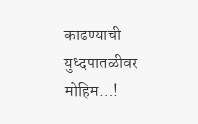काढण्याची युध्दपातळीवर मोहिम…!